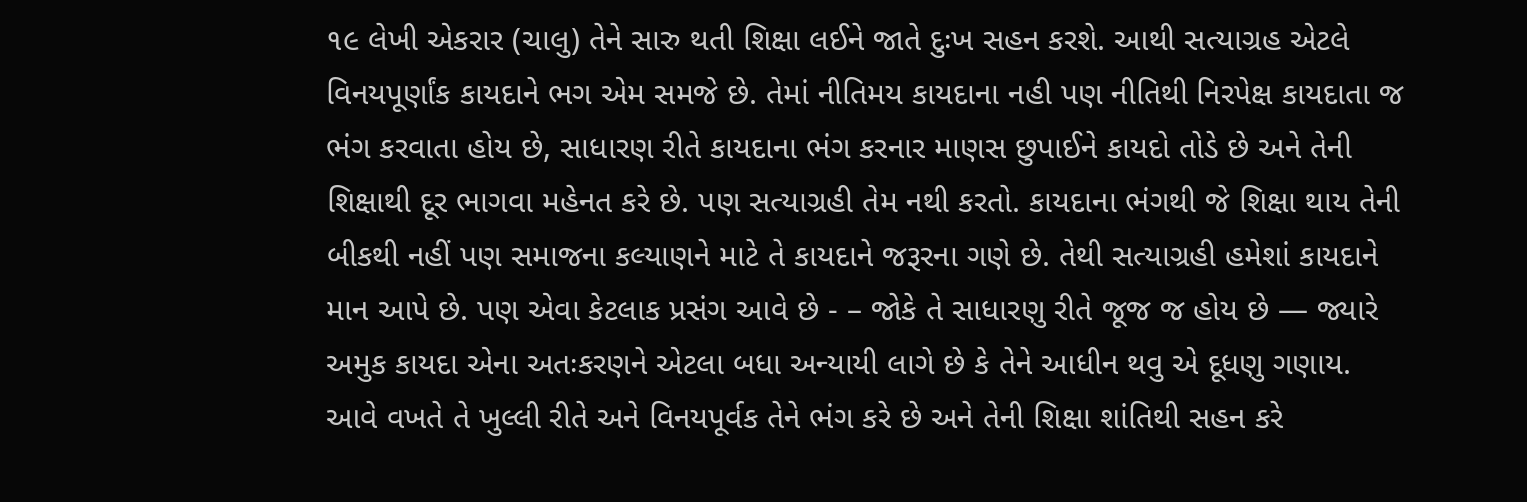૧૯ લેખી એકરાર (ચાલુ) તેને સારુ થતી શિક્ષા લઈને જાતે દુઃખ સહન કરશે. આથી સત્યાગ્રહ એટલે વિનયપૂર્ણાંક કાયદાને ભગ એમ સમજે છે. તેમાં નીતિમય કાયદાના નહી પણ નીતિથી નિરપેક્ષ કાયદાતા જ ભંગ કરવાતા હોય છે, સાધારણ રીતે કાયદાના ભંગ કરનાર માણસ છુપાઈને કાયદો તોડે છે અને તેની શિક્ષાથી દૂર ભાગવા મહેનત કરે છે. પણ સત્યાગ્રહી તેમ નથી કરતો. કાયદાના ભંગથી જે શિક્ષા થાય તેની બીકથી નહીં પણ સમાજના કલ્યાણને માટે તે કાયદાને જરૂરના ગણે છે. તેથી સત્યાગ્રહી હમેશાં કાયદાને માન આપે છે. પણ એવા કેટલાક પ્રસંગ આવે છે - – જોકે તે સાધારણુ રીતે જૂજ જ હોય છે — જ્યારે અમુક કાયદા એના અતઃકરણને એટલા બધા અન્યાયી લાગે છે કે તેને આધીન થવુ એ દૂધણુ ગણાય. આવે વખતે તે ખુલ્લી રીતે અને વિનયપૂર્વક તેને ભંગ કરે છે અને તેની શિક્ષા શાંતિથી સહન કરે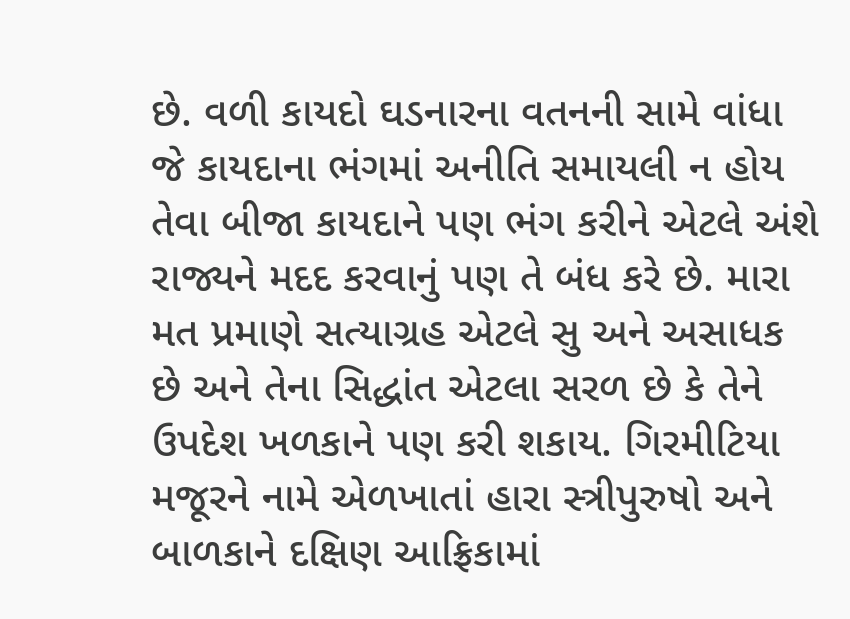છે. વળી કાયદો ઘડનારના વતનની સામે વાંધા જે કાયદાના ભંગમાં અનીતિ સમાયલી ન હોય તેવા બીજા કાયદાને પણ ભંગ કરીને એટલે અંશે રાજ્યને મદદ કરવાનું પણ તે બંધ કરે છે. મારા મત પ્રમાણે સત્યાગ્રહ એટલે સુ અને અસાધક છે અને તેના સિદ્ધાંત એટલા સરળ છે કે તેને ઉપદેશ ખળકાને પણ કરી શકાય. ગિરમીટિયા મજૂરને નામે એળખાતાં હારા સ્ત્રીપુરુષો અને બાળકાને દક્ષિણ આફ્રિકામાં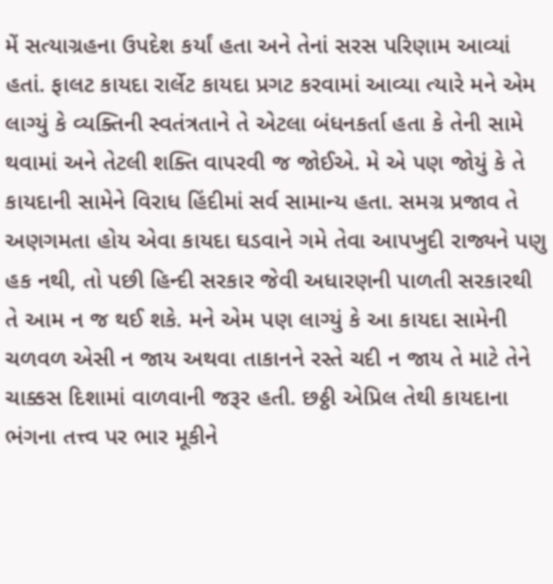મેં સત્યાગ્રહના ઉપદેશ કર્યાં હતા અને તેનાં સરસ પરિણામ આવ્યાં હતાં. ફાલટ કાયદા રાર્લેટ કાયદા પ્રગટ કરવામાં આવ્યા ત્યારે મને એમ લાગ્યું કે વ્યક્તિની સ્વતંત્રતાને તે એટલા બંધનકર્તા હતા કે તેની સામે થવામાં અને તેટલી શક્તિ વાપરવી જ જોઈએ. મે એ પણ જોયું કે તે કાયદાની સામેને વિરાધ હિંદીમાં સર્વ સામાન્ય હતા. સમગ્ર પ્રજાવ તે અણગમતા હોય એવા કાયદા ઘડવાને ગમે તેવા આપખુદી રાજ્યને પણુ હક નથી, તો પછી હિન્દી સરકાર જેવી અધારણની પાળતી સરકારથી તે આમ ન જ થઈ શકે. મને એમ પણ લાગ્યું કે આ કાયદા સામેની ચળવળ એસી ન જાય અથવા તાકાનને રસ્તે ચદી ન જાય તે માટે તેને ચાક્કસ દિશામાં વાળવાની જરૂર હતી. છઠ્ઠી એપ્રિલ તેથી કાયદાના ભંગના તત્ત્વ પર ભાર મૂકીને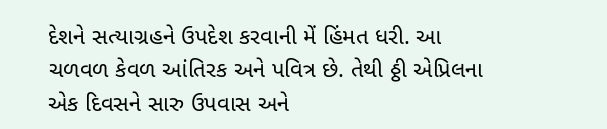દેશને સત્યાગ્રહને ઉપદેશ કરવાની મેં હિંમત ધરી. આ ચળવળ કેવળ આંતિરક અને પવિત્ર છે. તેથી ઠ્ઠી એપ્રિલના એક દિવસને સારુ ઉપવાસ અને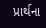પ્રાર્થના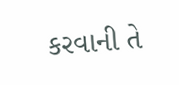કરવાની તે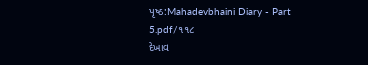પૃષ્ઠ:Mahadevbhaini Diary - Part 5.pdf/૧૧૮
દેખાવ